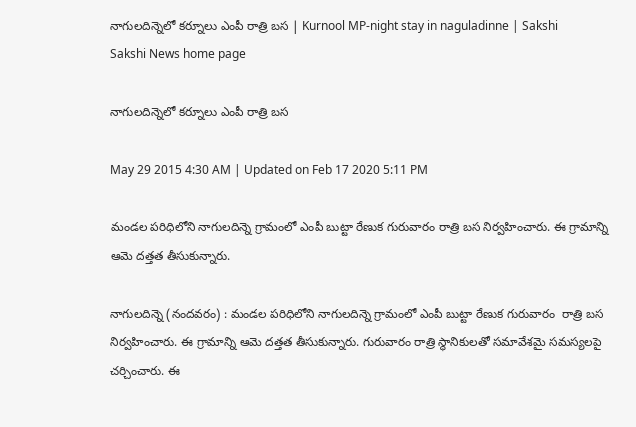నాగులదిన్నెలో కర్నూలు ఎంపీ రాత్రి బస | Kurnool MP-night stay in naguladinne | Sakshi
Sakshi News home page

నాగులదిన్నెలో కర్నూలు ఎంపీ రాత్రి బస

May 29 2015 4:30 AM | Updated on Feb 17 2020 5:11 PM

మండల పరిధిలోని నాగులదిన్నె గ్రామంలో ఎంపీ బుట్టా రేణుక గురువారం రాత్రి బస నిర్వహించారు. ఈ గ్రామాన్ని ఆమె దత్తత తీసుకున్నారు.

నాగులదిన్నె (నందవరం) : మండల పరిధిలోని నాగులదిన్నె గ్రామంలో ఎంపీ బుట్టా రేణుక గురువారం  రాత్రి బస నిర్వహించారు. ఈ గ్రామాన్ని ఆమె దత్తత తీసుకున్నారు. గురువారం రాత్రి స్థానికులతో సమావేశమై సమస్యలపై చర్చించారు. ఈ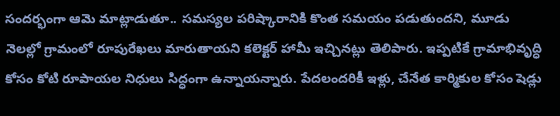సందర్భంగా ఆమె మాట్లాడుతూ.. సమస్యల పరిష్కారానికి కొంత సమయం పడుతుందని, మూడు నెలల్లో గ్రామంలో రూపురేఖలు మారుతాయని కలెక్టర్ హామీ ఇచ్చినట్లు తెలిపారు. ఇప్పటికే గ్రామాభివృద్ధి కోసం కోటి రూపాయల నిధులు సిద్ధంగా ఉన్నాయన్నారు. పేదలందరికీ ఇళ్లు, చేనేత కార్మికుల కోసం షెడ్లు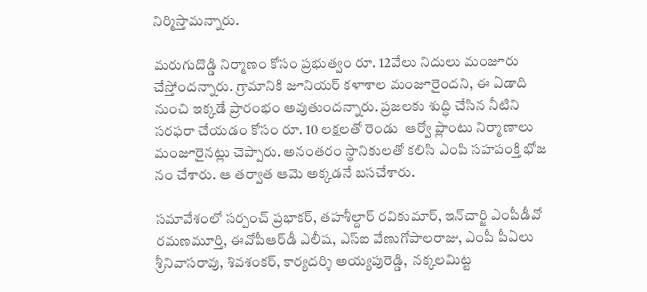నిర్మిస్తామన్నారు.

మరుగుదొడ్డి నిర్మాణం కోసం ప్రభుత్వం రూ. 12వేలు నిదులు మంజూరు చేస్తోందన్నారు. గ్రామానికి జూనియర్ కళాశాల మంజూరైందని, ఈ ఏడాది నుంచి ఇక్కడే ప్రారంభం అవుతుందన్నారు. ప్రజలకు శుద్ధి చేసిన నీటిని సరఫరా చేయడం కోసం రూ. 10 లక్షలతో రెండు  ఆర్వో ప్లాంటు నిర్మాణాలు మంజూరైనట్లు చెప్పారు. అనంతరం స్థానికులతో కలిసి ఎంపి సహపంక్తి భోజ నం చేశారు. ఆ తర్వాత ఆమె అక్కడనే బసచేశారు.

సమావేశంలో సర్పంచ్ ప్రభాకర్, తహశీల్దార్ రవికుమార్, ఇన్‌చార్జి ఎంపీడీవో రమణమూర్తి, ఈవోపీఆర్‌డీ ఎలీష, ఎస్‌ఐ వేణుగోపాలరాజు, ఎంపీ పీఏలు శ్రీనివాసరావు, శివశంకర్, కార్యదర్శి అయ్యపురెడ్డి,  నక్కలమిట్ట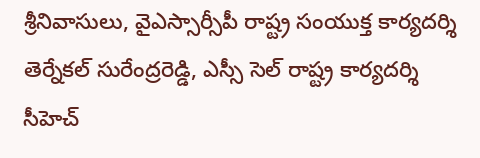శ్రీనివాసులు, వైఎస్సార్సీపీ రాష్ట్ర సంయుక్త కార్యదర్శి తెర్నేకల్ సురేంద్రరెడ్డి, ఎస్సీ సెల్ రాష్ట్ర కార్యదర్శి సీహెచ్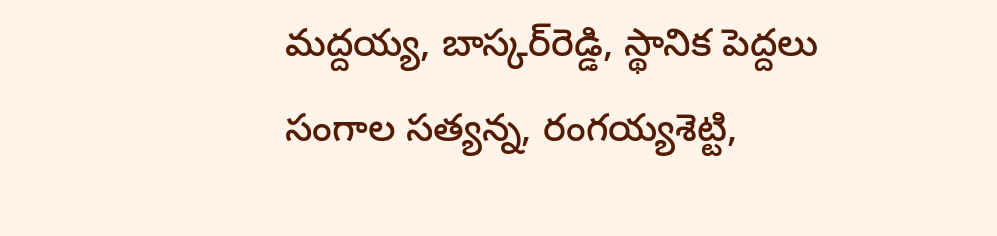మద్దయ్య, బాస్కర్‌రెడ్డి, స్థానిక పెద్దలు సంగాల సత్యన్న, రంగయ్యశెట్టి,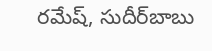రమేష్, సుదీర్‌బాబు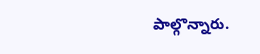పాల్గొన్నారు.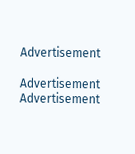Advertisement

Advertisement
Advertisement